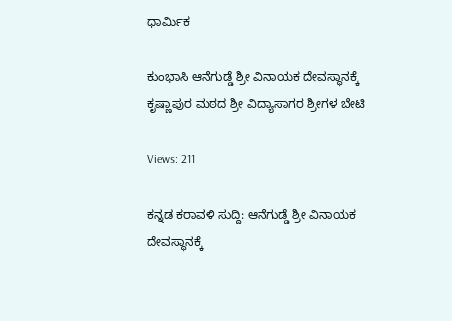ಧಾರ್ಮಿಕ

ಕುಂಭಾಸಿ ಆನೆಗುಡ್ಡೆ ಶ್ರೀ ವಿನಾಯಕ ದೇವಸ್ಥಾನಕ್ಕೆ ಕೃಷ್ಣಾಪುರ ಮಠದ ಶ್ರೀ ವಿದ್ಯಾಸಾಗರ ಶ್ರೀಗಳ ಬೇಟಿ

Views: 211

ಕನ್ನಡ ಕರಾವಳಿ ಸುದ್ದಿ: ಆನೆಗುಡ್ಡೆ ಶ್ರೀ ವಿನಾಯಕ ದೇವಸ್ಥಾನಕ್ಕೆ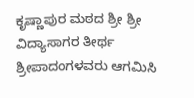ಕೃಷ್ಣಾಪುರ ಮಠದ ಶ್ರೀ ಶ್ರೀ ವಿದ್ಯಾಸಾಗರ ತೀರ್ಥ ಶ್ರೀಪಾದಂಗಳವರು ಆಗಮಿಸಿ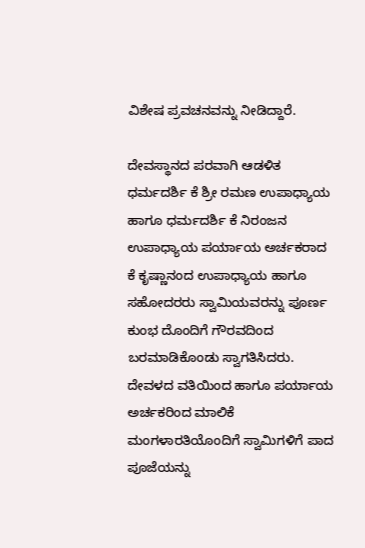ವಿಶೇಷ ಪ್ರವಚನವನ್ನು ನೀಡಿದ್ದಾರೆ.

ದೇವಸ್ಥಾನದ ಪರವಾಗಿ ಆಡಳಿತ ಧರ್ಮದರ್ಶಿ ಕೆ ಶ್ರೀ ರಮಣ ಉಪಾಧ್ಯಾಯ ಹಾಗೂ ಧರ್ಮದರ್ಶಿ ಕೆ ನಿರಂಜನ ಉಪಾಧ್ಯಾಯ ಪರ್ಯಾಯ ಅರ್ಚಕರಾದ ಕೆ ಕೃಷ್ಣಾನಂದ ಉಪಾಧ್ಯಾಯ ಹಾಗೂ ಸಹೋದರರು ಸ್ವಾಮಿಯವರನ್ನು ಪೂರ್ಣ ಕುಂಭ ದೊಂದಿಗೆ ಗೌರವದಿಂದ ಬರಮಾಡಿಕೊಂಡು ಸ್ವಾಗತಿಸಿದರು. ದೇವಳದ ವತಿಯಿಂದ ಹಾಗೂ ಪರ್ಯಾಯ ಅರ್ಚಕರಿಂದ ಮಾಲಿಕೆ ಮಂಗಳಾರತಿಯೊಂದಿಗೆ ಸ್ವಾಮಿಗಳಿಗೆ ಪಾದ ಪೂಜೆಯನ್ನು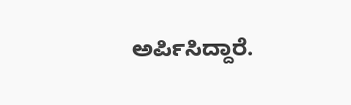ಅರ್ಪಿಸಿದ್ದಾರೆ.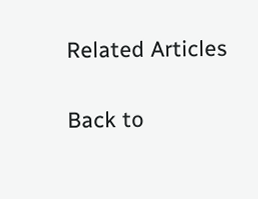Related Articles

Back to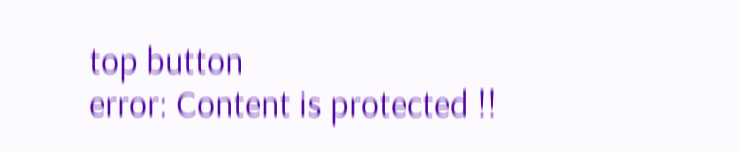top button
error: Content is protected !!